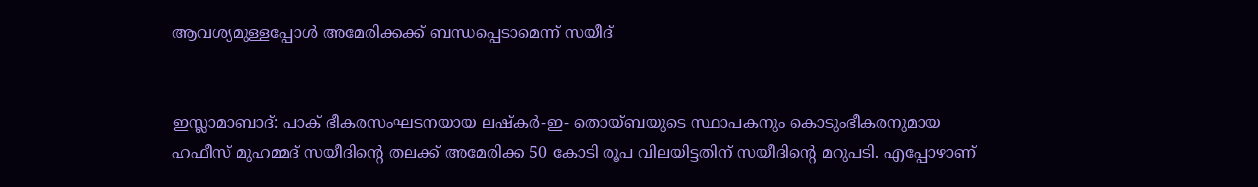ആവശ്യമുള്ളപ്പോള്‍ അമേരിക്കക്ക്‌ ബന്ധപ്പെടാമെന്ന്‌ സയീദ്‌


ഇസ്ലാമാബാദ്‌: പാക്‌ ഭീകരസംഘടനയായ ലഷ്കര്‍-ഇ- തൊയ്ബയുടെ സ്ഥാപകനും കൊടുംഭീകരനുമായ ഹഫീസ്‌ മുഹമ്മദ്‌ സയീദിന്റെ തലക്ക്‌ അമേരിക്ക 50 കോടി രൂപ വിലയിട്ടതിന്‌ സയീദിന്റെ മറുപടി. എപ്പോഴാണ്‌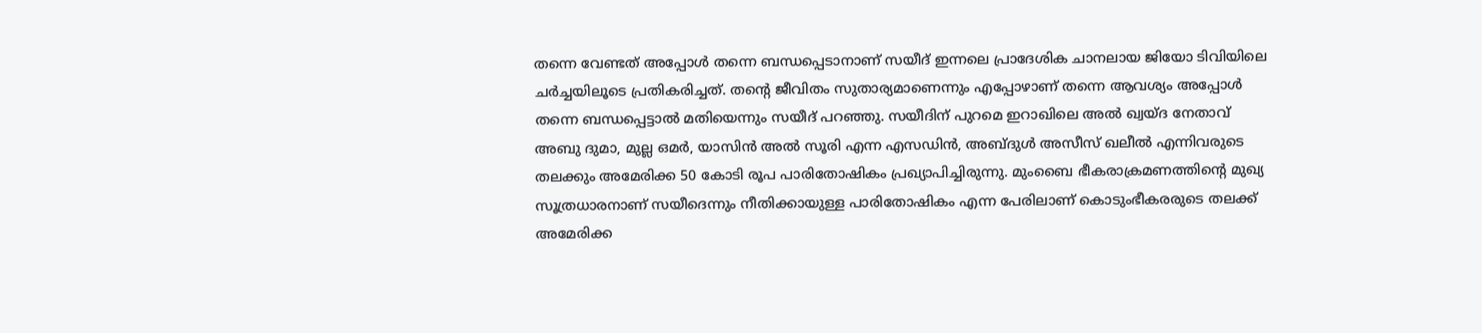തന്നെ വേണ്ടത്‌ അപ്പോള്‍ തന്നെ ബന്ധപ്പെടാനാണ്‌ സയീദ്‌ ഇന്നലെ പ്രാദേശിക ചാനലായ ജിയോ ടിവിയിലെ ചര്‍ച്ചയിലൂടെ പ്രതികരിച്ചത്‌. തന്റെ ജീവിതം സുതാര്യമാണെന്നും എപ്പോഴാണ്‌ തന്നെ ആവശ്യം അപ്പോള്‍ തന്നെ ബന്ധപ്പെട്ടാല്‍ മതിയെന്നും സയീദ്‌ പറഞ്ഞു. സയീദിന്‌ പുറമെ ഇറാഖിലെ അല്‍ ഖ്വയ്ദ നേതാവ്‌ അബു ദുമാ, മുല്ല ഒമര്‍, യാസിന്‍ അല്‍ സൂരി എന്ന എസഡിന്‍, അബ്ദുള്‍ അസീസ്‌ ഖലീല്‍ എന്നിവരുടെ തലക്കും അമേരിക്ക 50 കോടി രൂപ പാരിതോഷികം പ്രഖ്യാപിച്ചിരുന്നു. മുംബൈ ഭീകരാക്രമണത്തിന്റെ മുഖ്യ സൂത്രധാരനാണ്‌ സയീദെന്നും നീതിക്കായുള്ള പാരിതോഷികം എന്ന പേരിലാണ്‌ കൊടുംഭീകരരുടെ തലക്ക്‌ അമേരിക്ക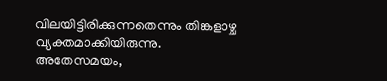വിലയിട്ടിരിക്കുന്നതെന്നും തിങ്കളാഴ്ച വ്യക്തമാക്കിയിരുന്നു.
അതേസമയം,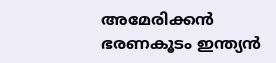അമേരിക്കന്‍ ഭരണകൂടം ഇന്ത്യന്‍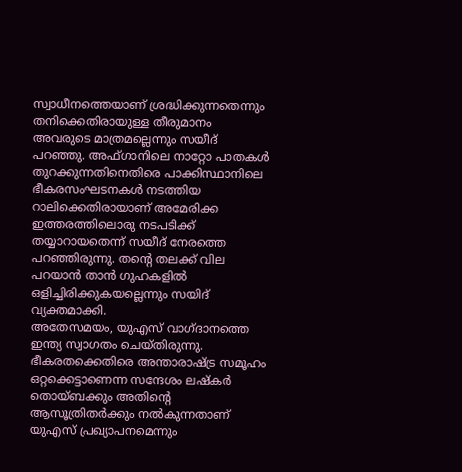സ്വാധീനത്തെയാണ്‌ ശ്രദ്ധിക്കുന്നതെന്നും തനിക്കെതിരായുള്ള തീരുമാനം അവരുടെ മാത്രമല്ലെന്നും സയീദ്‌ പറഞ്ഞു. അഫ്ഗാനിലെ നാറ്റോ പാതകള്‍ തുറക്കുന്നതിനെതിരെ പാക്കിസ്ഥാനിലെ ഭീകരസംഘടനകള്‍ നടത്തിയ റാലിക്കെതിരായാണ്‌ അമേരിക്ക ഇത്തരത്തിലൊരു നടപടിക്ക്‌ തയ്യാറായതെന്ന്‌ സയീദ്‌ നേരത്തെ പറഞ്ഞിരുന്നു. തന്റെ തലക്ക്‌ വില പറയാന്‍ താന്‍ ഗുഹകളില്‍ ഒളിച്ചിരിക്കുകയല്ലെന്നും സയിദ്‌ വ്യക്തമാക്കി.
അതേസമയം, യുഎസ്‌ വാഗ്ദാനത്തെ ഇന്ത്യ സ്വാഗതം ചെയ്തിരുന്നു. ഭീകരതക്കെതിരെ അന്താരാഷ്ട്ര സമൂഹം ഒറ്റക്കെട്ടാണെന്ന സന്ദേശം ലഷ്കര്‍ തൊയ്ബക്കും അതിന്റെ ആസൂത്രിതര്‍ക്കും നല്‍കുന്നതാണ്‌ യുഎസ്‌ പ്രഖ്യാപനമെന്നും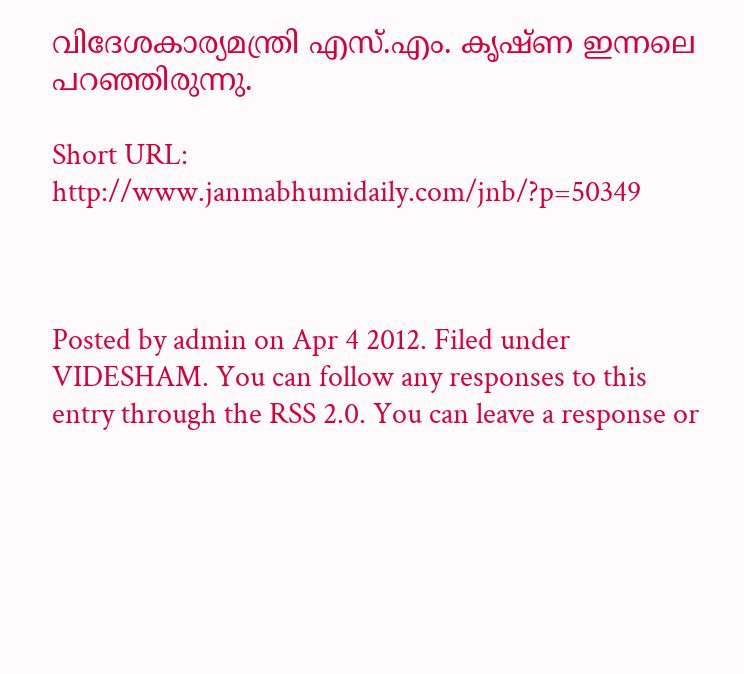വിദേശകാര്യമന്ത്രി എസ്‌.എം. കൃഷ്ണ ഇന്നലെ പറഞ്ഞിരുന്നു.

Short URL: http://www.janmabhumidaily.com/jnb/?p=50349



Posted by admin on Apr 4 2012. Filed under VIDESHAM. You can follow any responses to this entry through the RSS 2.0. You can leave a response or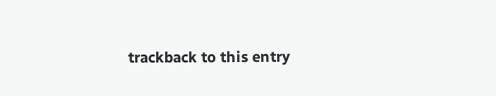trackback to this entry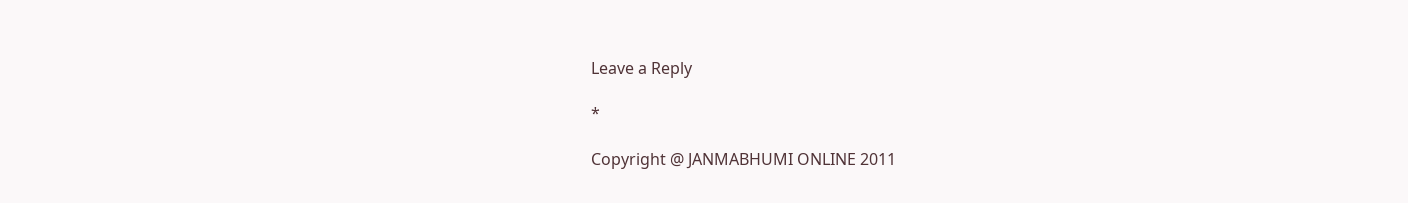Leave a Reply

*

Copyright @ JANMABHUMI ONLINE 2011